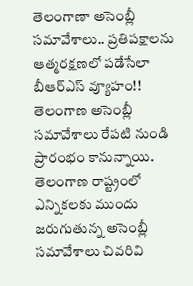తెలంగాణా అసెంబ్లీ సమావేశాలు.. ప్రతిపక్షాలను ఆత్మరక్షణలో పడేసేలా బీఆర్ఎస్ వ్యూహం!!
తెలంగాణ అసెంబ్లీ సమావేశాలు రేపటి నుండి ప్రారంభం కానున్నాయి. తెలంగాణ రాష్ట్రంలో ఎన్నికలకు ముందు జరుగుతున్న అసెంబ్లీ సమావేశాలు చివరివి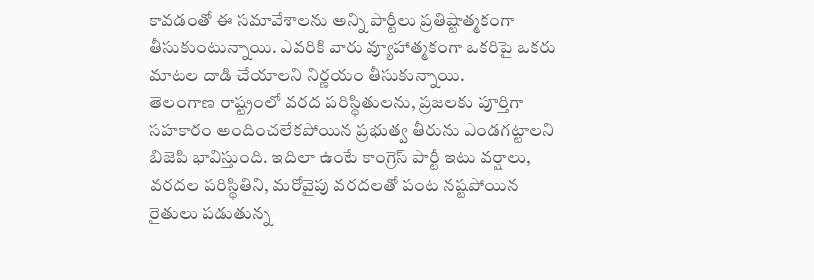కావడంతో ఈ సమావేశాలను అన్ని పార్టీలు ప్రతిష్టాత్మకంగా తీసుకుంటున్నాయి. ఎవరికి వారు వ్యూహాత్మకంగా ఒకరిపై ఒకరు మాటల దాడి చేయాలని నిర్ణయం తీసుకున్నాయి.
తెలంగాణ రాష్ట్రంలో వరద పరిస్థితులను, ప్రజలకు పూర్తిగా సహకారం అందించలేకపోయిన ప్రభుత్వ తీరును ఎండగట్టాలని బిజెపి భావిస్తుంది. ఇదిలా ఉంటే కాంగ్రెస్ పార్టీ ఇటు వర్షాలు, వరదల పరిస్థితిని, మరోవైపు వరదలతో పంట నష్టపోయిన రైతులు పడుతున్న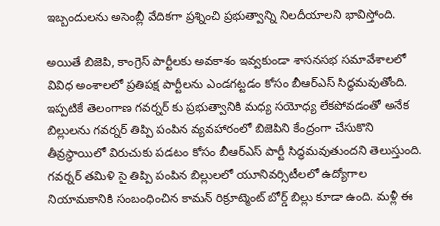ఇబ్బందులను అసెంబ్లీ వేదికగా ప్రశ్నించి ప్రభుత్వాన్ని నిలదీయాలని భావిస్తోంది.

అయితే బిజెపి, కాంగ్రెస్ పార్టీలకు అవకాశం ఇవ్వకుండా శాసనసభ సమావేశాలలో వివిధ అంశాలలో ప్రతిపక్ష పార్టీలను ఎండగట్టడం కోసం బీఆర్ఎస్ సిద్ధమవుతోంది. ఇప్పటికే తెలంగాణ గవర్నర్ కు ప్రభుత్వానికి మధ్య సయోధ్య లేకపోవడంతో అనేక బిల్లులను గవర్నర్ తిప్పి పంపిన వ్యవహారంలో బిజెపిని కేంద్రంగా చేసుకొని తీవ్రస్థాయిలో విరుచుకు పడటం కోసం బీఆర్ఎస్ పార్టీ సిద్ధమవుతుందని తెలుస్తుంది.
గవర్నర్ తమిళి సై తిప్పి పంపిన బిల్లులలో యూనివర్సిటీలలో ఉద్యోగాల నియామకానికి సంబంధించిన కామన్ రిక్రూట్మెంట్ బోర్డ్ బిల్లు కూడా ఉంది. మళ్లీ ఈ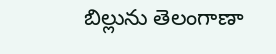బిల్లును తెలంగాణా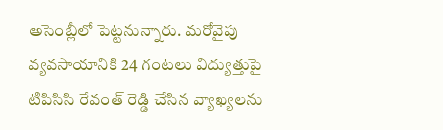అసెంబ్లీలో పెట్టనున్నారు. మరోవైపు వ్యవసాయానికి 24 గంటలు విద్యుత్తుపై టిపిసిసి రేవంత్ రెడ్డి చేసిన వ్యాఖ్యలను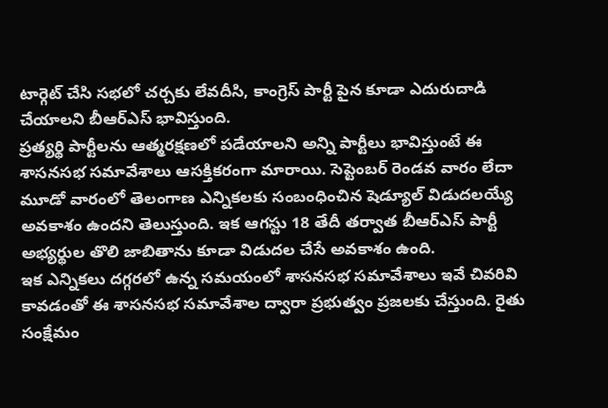టార్గెట్ చేసి సభలో చర్చకు లేవదీసి, కాంగ్రెస్ పార్టీ పైన కూడా ఎదురుదాడి చేయాలని బీఆర్ఎస్ భావిస్తుంది.
ప్రత్యర్థి పార్టీలను ఆత్మరక్షణలో పడేయాలని అన్ని పార్టీలు భావిస్తుంటే ఈ శాసనసభ సమావేశాలు ఆసక్తికరంగా మారాయి. సెప్టెంబర్ రెండవ వారం లేదా మూడో వారంలో తెలంగాణ ఎన్నికలకు సంబంధించిన షెడ్యూల్ విడుదలయ్యే అవకాశం ఉందని తెలుస్తుంది. ఇక ఆగస్టు 18 తేదీ తర్వాత బీఆర్ఎస్ పార్టీ అభ్యర్థుల తొలి జాబితాను కూడా విడుదల చేసే అవకాశం ఉంది.
ఇక ఎన్నికలు దగ్గరలో ఉన్న సమయంలో శాసనసభ సమావేశాలు ఇవే చివరివి కావడంతో ఈ శాసనసభ సమావేశాల ద్వారా ప్రభుత్వం ప్రజలకు చేస్తుంది. రైతు సంక్షేమం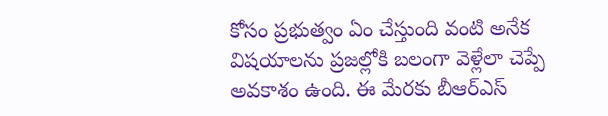కోసం ప్రభుత్వం ఏం చేస్తుంది వంటి అనేక విషయాలను ప్రజల్లోకి బలంగా వెళ్లేలా చెప్పే అవకాశం ఉంది. ఈ మేరకు బీఆర్ఎస్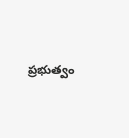ప్రభుత్వం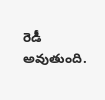రెడీ అవుతుంది.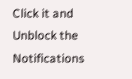Click it and Unblock the Notifications